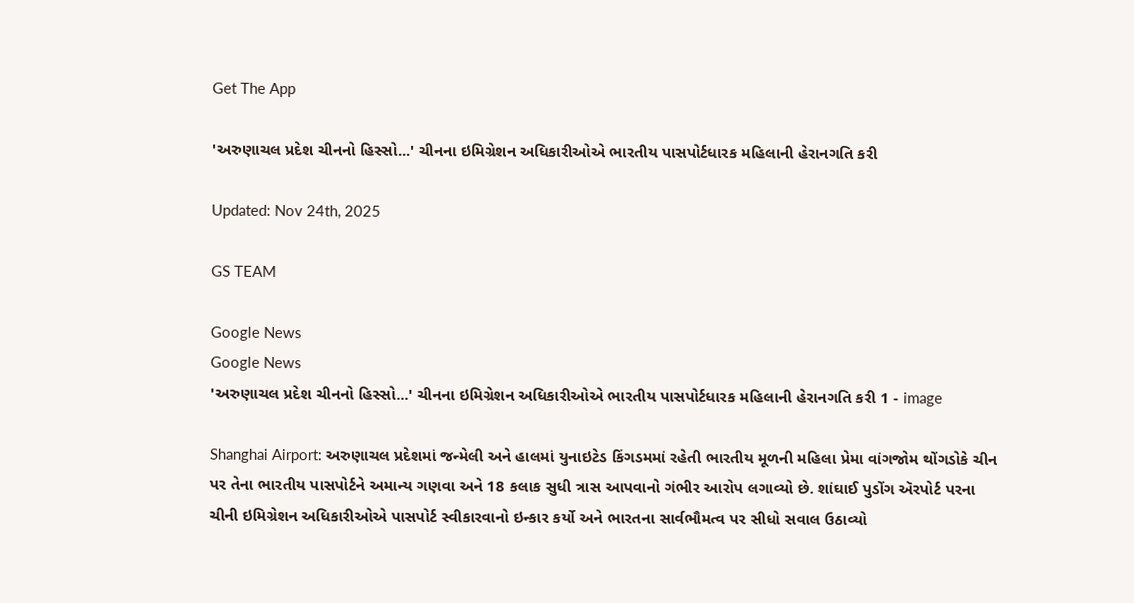Get The App

'અરુણાચલ પ્રદેશ ચીનનો હિસ્સો...' ચીનના ઇમિગ્રેશન અધિકારીઓએ ભારતીય પાસપોર્ટધારક મહિલાની હેરાનગતિ કરી

Updated: Nov 24th, 2025

GS TEAM

Google News
Google News
'અરુણાચલ પ્રદેશ ચીનનો હિસ્સો...' ચીનના ઇમિગ્રેશન અધિકારીઓએ ભારતીય પાસપોર્ટધારક મહિલાની હેરાનગતિ કરી 1 - image

Shanghai Airport: અરુણાચલ પ્રદેશમાં જન્મેલી અને હાલમાં યુનાઇટેડ કિંગડમમાં રહેતી ભારતીય મૂળની મહિલા પ્રેમા વાંગજોમ થોંગડોકે ચીન પર તેના ભારતીય પાસપોર્ટને અમાન્ય ગણવા અને 18 કલાક સુધી ત્રાસ આપવાનો ગંભીર આરોપ લગાવ્યો છે. શાંઘાઈ પુડોંગ ઍરપોર્ટ પરના ચીની ઇમિગ્રેશન અધિકારીઓએ પાસપોર્ટ સ્વીકારવાનો ઇન્કાર કર્યો અને ભારતના સાર્વભૌમત્વ પર સીધો સવાલ ઉઠાવ્યો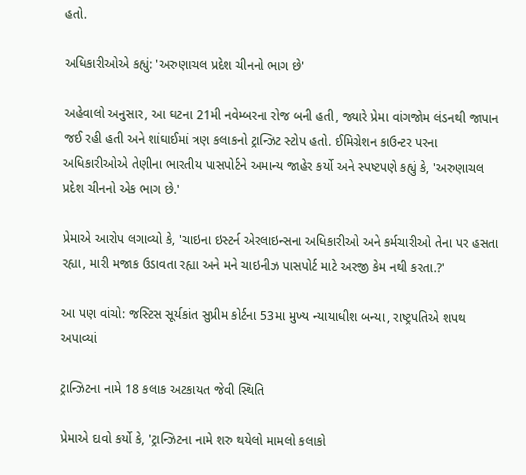હતો.

અધિકારીઓએ કહ્યું: 'અરુણાચલ પ્રદેશ ચીનનો ભાગ છે'

અહેવાલો અનુસાર, આ ઘટના 21મી નવેમ્બરના રોજ બની હતી, જ્યારે પ્રેમા વાંગજોમ લંડનથી જાપાન જઈ રહી હતી અને શાંઘાઈમાં ત્રણ કલાકનો ટ્રાન્ઝિટ સ્ટોપ હતો. ઈમિગ્રેશન કાઉન્ટર પરના અધિકારીઓએ તેણીના ભારતીય પાસપોર્ટને અમાન્ય જાહેર કર્યો અને સ્પષ્ટપણે કહ્યું કે, 'અરુણાચલ પ્રદેશ ચીનનો એક ભાગ છે.'

પ્રેમાએ આરોપ લગાવ્યો કે, 'ચાઇના ઇસ્ટર્ન એરલાઇન્સના અધિકારીઓ અને કર્મચારીઓ તેના પર હસતા રહ્યા, મારી મજાક ઉડાવતા રહ્યા અને મને ચાઇનીઝ પાસપોર્ટ માટે અરજી કેમ નથી કરતા.?'

આ પણ વાંચો: જસ્ટિસ સૂર્યકાંત સુપ્રીમ કોર્ટના 53મા મુખ્ય ન્યાયાધીશ બન્યા, રાષ્ટ્રપતિએ શપથ અપાવ્યાં

ટ્રાન્ઝિટના નામે 18 કલાક અટકાયત જેવી સ્થિતિ

પ્રેમાએ દાવો કર્યો કે, 'ટ્રાન્ઝિટના નામે શરુ થયેલો મામલો કલાકો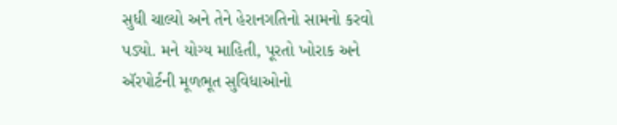સુધી ચાલ્યો અને તેને હેરાનગતિનો સામનો કરવો પડ્યો. મને યોગ્ય માહિતી, પૂરતો ખોરાક અને ઍરપોર્ટની મૂળભૂત સુવિધાઓનો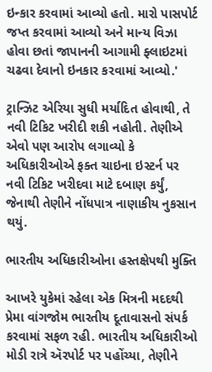ઇન્કાર કરવામાં આવ્યો હતો. મારો પાસપોર્ટ જપ્ત કરવામાં આવ્યો અને માન્ય વિઝા હોવા છતાં જાપાનની આગામી ફ્લાઇટમાં ચઢવા દેવાનો ઇનકાર કરવામાં આવ્યો.'

ટ્રાન્ઝિટ એરિયા સુધી મર્યાદિત હોવાથી, તે નવી ટિકિટ ખરીદી શકી નહોતી. તેણીએ એવો પણ આરોપ લગાવ્યો કે અધિકારીઓએ ફક્ત ચાઇના ઇસ્ટર્ન પર નવી ટિકિટ ખરીદવા માટે દબાણ કર્યું, જેનાથી તેણીને નોંધપાત્ર નાણાકીય નુકસાન થયું.

ભારતીય અધિકારીઓના હસ્તક્ષેપથી મુક્તિ

આખરે યુકેમાં રહેલા એક મિત્રની મદદથી પ્રેમા વાંગજોમ ભારતીય દૂતાવાસનો સંપર્ક કરવામાં સફળ રહી. ભારતીય અધિકારીઓ મોડી રાત્રે ઍરપોર્ટ પર પહોંચ્યા, તેણીને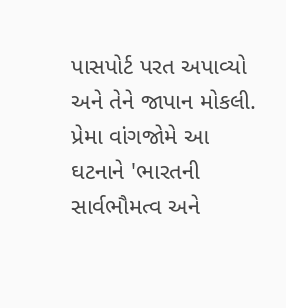પાસપોર્ટ પરત અપાવ્યો અને તેને જાપાન મોકલી. પ્રેમા વાંગજોમે આ ઘટનાને 'ભારતની સાર્વભૌમત્વ અને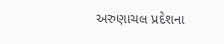અરુણાચલ પ્રદેશના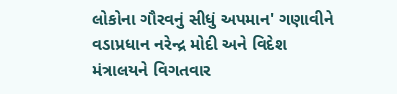લોકોના ગૌરવનું સીધું અપમાન' ગણાવીને વડાપ્રધાન નરેન્દ્ર મોદી અને વિદેશ મંત્રાલયને વિગતવાર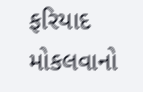ફરિયાદ મોકલવાનો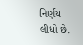નિર્ણય લીધો છે.